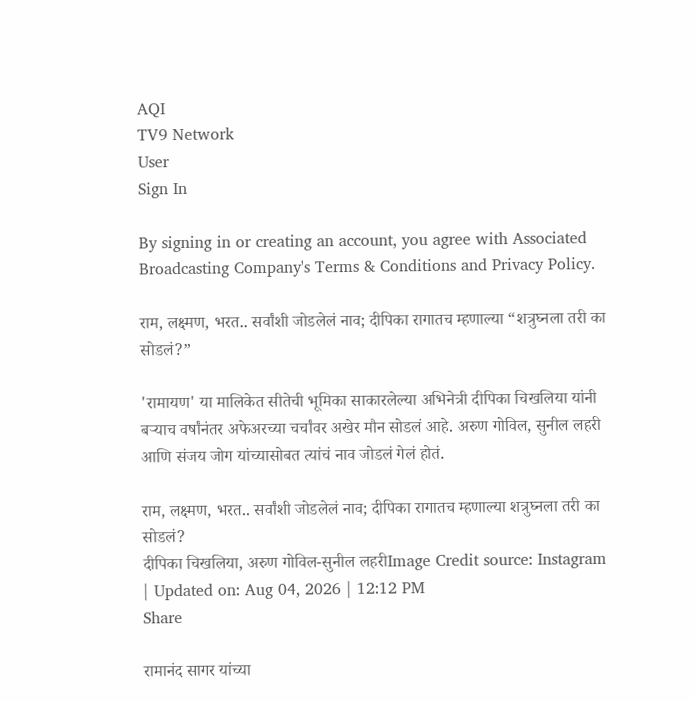AQI
TV9 Network
User
Sign In

By signing in or creating an account, you agree with Associated Broadcasting Company's Terms & Conditions and Privacy Policy.

राम, लक्ष्मण, भरत.. सर्वांशी जोडलेलं नाव; दीपिका रागातच म्हणाल्या “शत्रुघ्नला तरी का सोडलं?”

'रामायण' या मालिकेत सीतेची भूमिका साकारलेल्या अभिनेत्री दीपिका चिखलिया यांनी बऱ्याच वर्षांनंतर अफेअरच्या चर्चांवर अखेर मौन सोडलं आहे. अरुण गोविल, सुनील लहरी आणि संजय जोग यांच्यासोबत त्यांचं नाव जोडलं गेलं होतं.

राम, लक्ष्मण, भरत.. सर्वांशी जोडलेलं नाव; दीपिका रागातच म्हणाल्या शत्रुघ्नला तरी का सोडलं?
दीपिका चिखलिया, अरुण गोविल-सुनील लहरीImage Credit source: Instagram
| Updated on: Aug 04, 2026 | 12:12 PM
Share

रामानंद सागर यांच्या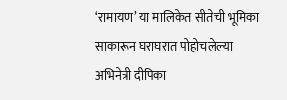‘रामायण’ या मालिकेत सीतेची भूमिका साकारून घराघरात पोहोचलेल्या अभिनेत्री दीपिका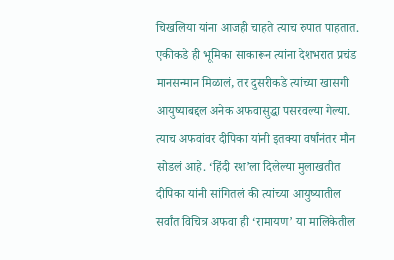चिखलिया यांना आजही चाहते त्याच रुपात पाहतात. एकीकडे ही भूमिका साकारून त्यांना देशभरात प्रचंड मानसन्मान मिळालं, तर दुसरीकडे त्यांच्या खासगी आयुष्याबद्दल अनेक अफवासुद्धा पसरवल्या गेल्या. त्याच अफवांवर दीपिका यांनी इतक्या वर्षांनंतर मौन सोडलं आहे. ‘हिंदी रश’ला दिलेल्या मुलाखतीत दीपिका यांनी सांगितलं की त्यांच्या आयुष्यातील सर्वांत विचित्र अफवा ही ‘रामायण’ या मालिकेतील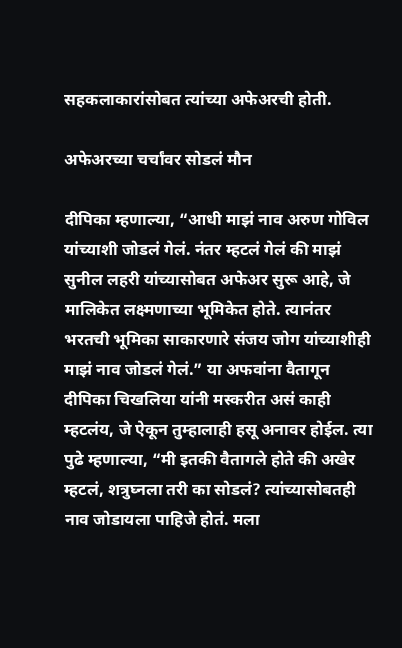सहकलाकारांसोबत त्यांच्या अफेअरची होती.

अफेअरच्या चर्चांवर सोडलं मौन

दीपिका म्हणाल्या, “आधी माझं नाव अरुण गोविल यांच्याशी जोडलं गेलं. नंतर म्हटलं गेलं की माझं सुनील लहरी यांच्यासोबत अफेअर सुरू आहे, जे मालिकेत लक्ष्मणाच्या भूमिकेत होते. त्यानंतर भरतची भूमिका साकारणारे संजय जोग यांच्याशीही माझं नाव जोडलं गेलं.” या अफवांना वैतागून दीपिका चिखलिया यांनी मस्करीत असं काही म्हटलंय, जे ऐकून तुम्हालाही हसू अनावर होईल. त्या पुढे म्हणाल्या, “मी इतकी वैतागले होते की अखेर म्हटलं, शत्रुघ्नला तरी का सोडलं? त्यांच्यासोबतही नाव जोडायला पाहिजे होतं. मला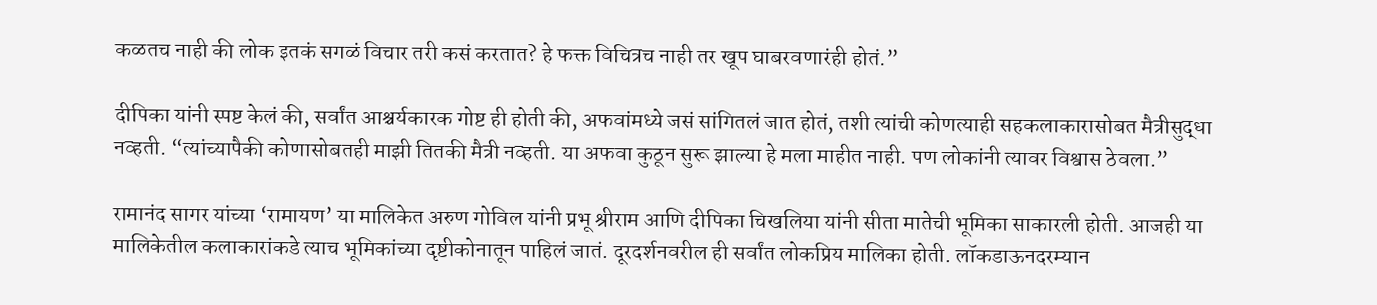कळतच नाही की लोक इतकं सगळं विचार तरी कसं करतात? हे फक्त विचित्रच नाही तर खूप घाबरवणारंही होतं.”

दीपिका यांनी स्पष्ट केलं की, सर्वांत आश्चर्यकारक गोष्ट ही होती की, अफवांमध्ये जसं सांगितलं जात होतं, तशी त्यांची कोणत्याही सहकलाकारासोबत मैत्रीसुद्धा नव्हती. “त्यांच्यापैकी कोणासोबतही माझी तितकी मैत्री नव्हती. या अफवा कुठून सुरू झाल्या हे मला माहीत नाही. पण लोकांनी त्यावर विश्वास ठेवला.”

रामानंद सागर यांच्या ‘रामायण’ या मालिकेत अरुण गोविल यांनी प्रभू श्रीराम आणि दीपिका चिखलिया यांनी सीता मातेची भूमिका साकारली होती. आजही या मालिकेतील कलाकारांकडे त्याच भूमिकांच्या दृष्टीकोनातून पाहिलं जातं. दूरदर्शनवरील ही सर्वांत लोकप्रिय मालिका होती. लॉकडाऊनदरम्यान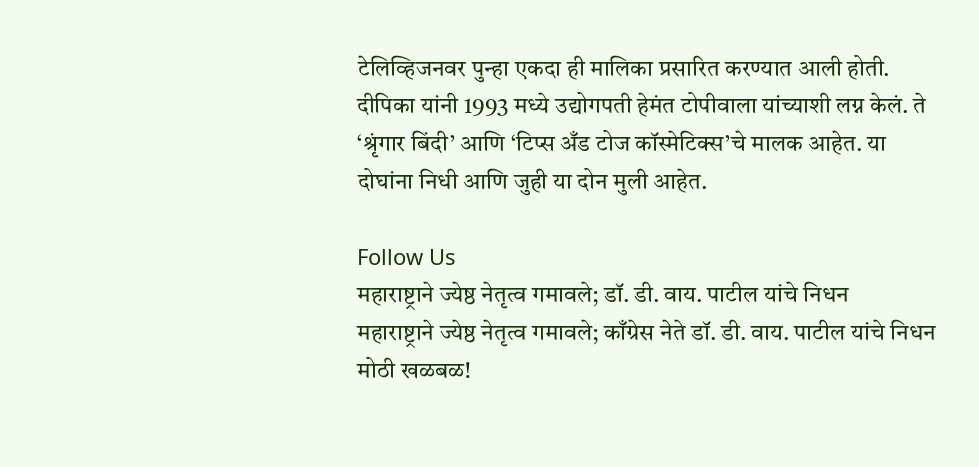टेलिव्हिजनवर पुन्हा एकदा ही मालिका प्रसारित करण्यात आली होती. दीपिका यांनी 1993 मध्ये उद्योगपती हेमंत टोपीवाला यांच्याशी लग्न केलं. ते ‘श्रृंगार बिंदी’ आणि ‘टिप्स अँड टोज कॉस्मेटिक्स’चे मालक आहेत. या दोघांना निधी आणि जुही या दोन मुली आहेत.

Follow Us
महाराष्ट्राने ज्येष्ठ नेतृत्व गमावले; डॉ. डी. वाय. पाटील यांचे निधन
महाराष्ट्राने ज्येष्ठ नेतृत्व गमावले; काँग्रेस नेते डॉ. डी. वाय. पाटील यांचे निधन
मोठी खळबळ!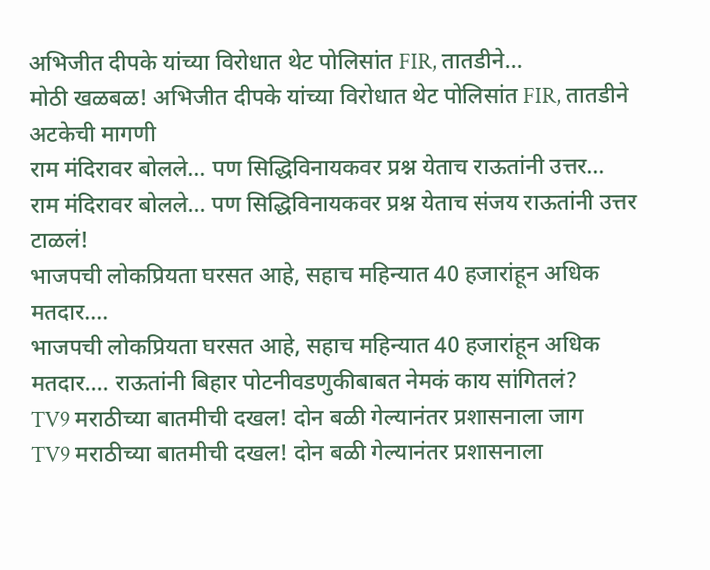अभिजीत दीपके यांच्या विरोधात थेट पोलिसांत FIR, तातडीने...
मोठी खळबळ! अभिजीत दीपके यांच्या विरोधात थेट पोलिसांत FIR, तातडीने अटकेची मागणी
राम मंदिरावर बोलले... पण सिद्धिविनायकवर प्रश्न येताच राऊतांनी उत्तर...
राम मंदिरावर बोलले... पण सिद्धिविनायकवर प्रश्न येताच संजय राऊतांनी उत्तर टाळलं!
भाजपची लोकप्रियता घरसत आहे, सहाच महिन्यात 40 हजारांहून अधिक मतदार....
भाजपची लोकप्रियता घरसत आहे, सहाच महिन्यात 40 हजारांहून अधिक मतदार.... राऊतांनी बिहार पोटनीवडणुकीबाबत नेमकं काय सांगितलं?
TV9 मराठीच्या बातमीची दखल! दोन बळी गेल्यानंतर प्रशासनाला जाग
TV9 मराठीच्या बातमीची दखल! दोन बळी गेल्यानंतर प्रशासनाला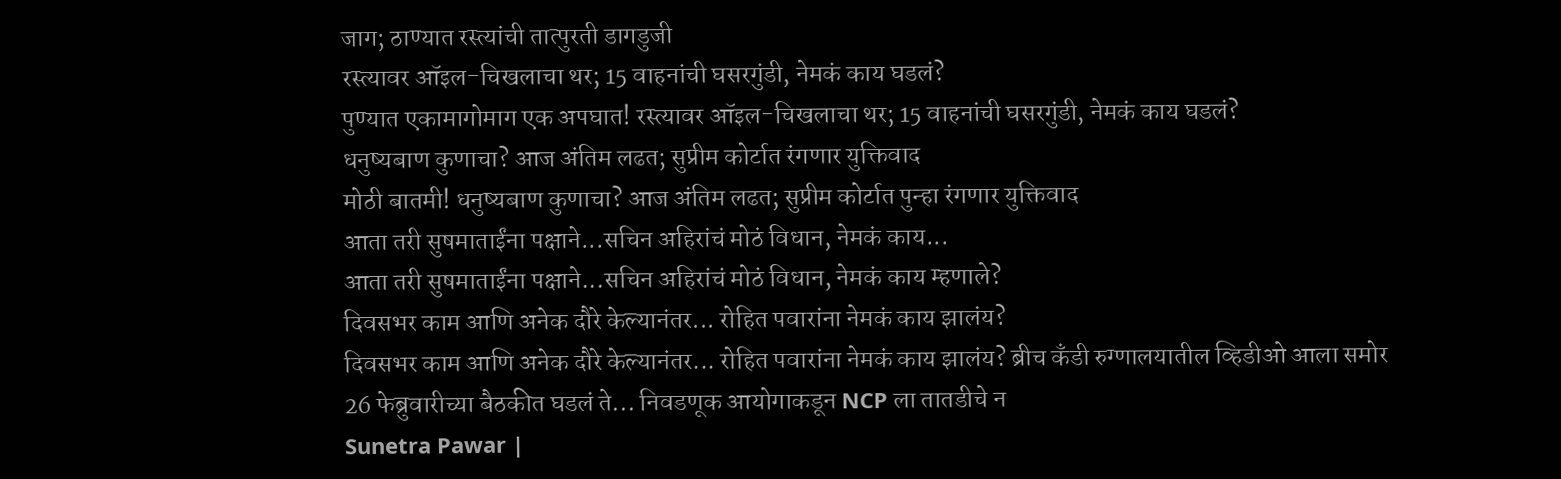जाग; ठाण्यात रस्त्यांची तात्पुरती डागडुजी
रस्त्यावर ऑइल-चिखलाचा थर; 15 वाहनांची घसरगुंडी, नेमकं काय घडलं?
पुण्यात एकामागोमाग एक अपघात! रस्त्यावर ऑइल-चिखलाचा थर; 15 वाहनांची घसरगुंडी, नेमकं काय घडलं?
धनुष्यबाण कुणाचा? आज अंतिम लढत; सुप्रीम कोर्टात रंगणार युक्तिवाद
मोठी बातमी! धनुष्यबाण कुणाचा? आज अंतिम लढत; सुप्रीम कोर्टात पुन्हा रंगणार युक्तिवाद
आता तरी सुषमाताईंना पक्षाने...सचिन अहिरांचं मोठं विधान, नेमकं काय...
आता तरी सुषमाताईंना पक्षाने...सचिन अहिरांचं मोठं विधान, नेमकं काय म्हणाले?
दिवसभर काम आणि अनेक दौरे केल्यानंतर... रोहित पवारांना नेमकं काय झालंय?
दिवसभर काम आणि अनेक दौरे केल्यानंतर... रोहित पवारांना नेमकं काय झालंय? ब्रीच कँडी रुग्णालयातील व्हिडीओ आला समोर
26 फेब्रुवारीच्या बैठकीत घडलं ते... निवडणूक आयोगाकडून NCP ला तातडीचे न
Sunetra Pawar |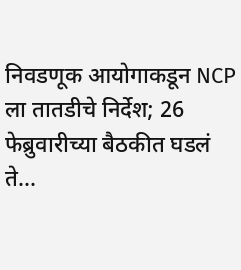निवडणूक आयोगाकडून NCP ला तातडीचे निर्देश; 26 फेब्रुवारीच्या बैठकीत घडलं ते...